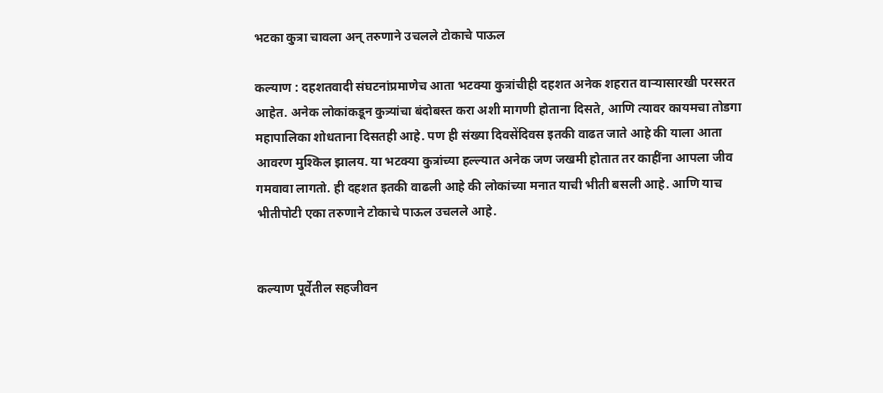भटका कुत्रा चावला अन् तरुणाने उचलले टोकाचे पाऊल

कल्याण : दहशतवादी संघटनांप्रमाणेच आता भटक्या कुत्रांचीही दहशत अनेक शहरात वाऱ्यासारखी परसरत आहेत. अनेक लोकांकडून कुत्र्यांचा बंदोबस्त करा अशी मागणी होताना दिसते, आणि त्यावर कायमचा तोडगा महापालिका शोधताना दिसतही आहे. पण ही संख्या दिवसेंदिवस इतकी वाढत जाते आहे की याला आता आवरण मुश्किल झालय. या भटक्या कुत्रांच्या हल्ल्यात अनेक जण जखमी होतात तर काहींना आपला जीव गमवावा लागतो. ही दहशत इतकी वाढली आहे की लोकांच्या मनात याची भीती बसली आहे. आणि याच भीतीपोटी एका तरुणाने टोकाचे पाऊल उचलले आहे.


कल्याण पूर्वेतील सहजीवन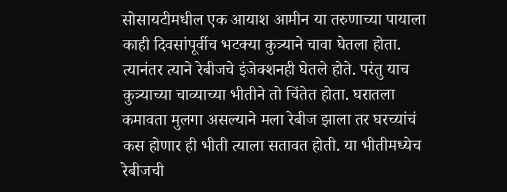सोसायटीमधील एक आयाश आमीन या तरुणाच्या पायाला काही दिवसांपूर्वीच भटक्या कुत्र्याने चावा घेतला होता. त्यानंतर त्याने रेबीजचे इंजेक्शनही घेतले होते. परंतु याच कुत्र्याच्या चाव्याच्या भीतीने तो चिंतेत होता. घरातला कमावता मुलगा असल्याने मला रेबीज झाला तर घरच्यांचं कस होणार ही भीती त्याला सतावत होती. या भीतीमध्येच रेबीजची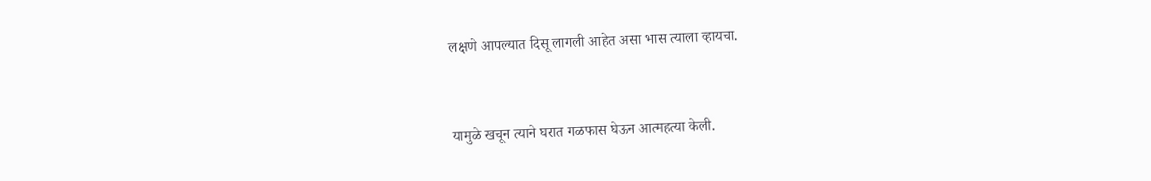लक्षणे आपल्यात दिसू लागली आहेत असा भास त्याला व्हायचा.


यामुळे खचून त्याने घरात गळफास घेऊन आत्महत्या केली.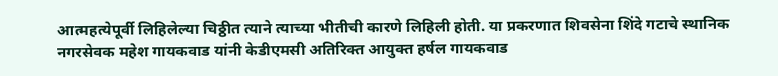आत्महत्येपूर्वी लिहिलेल्या चिठ्ठीत त्याने त्याच्या भीतीची कारणे लिहिली होती. या प्रकरणात शिवसेना शिंदे गटाचे स्थानिक नगरसेवक महेश गायकवाड यांनी केडीएमसी अतिरिक्त आयुक्त हर्षल गायकवाड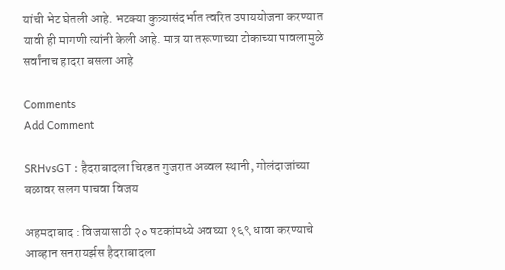यांची भेट घेतली आहे. भटक्या कुत्र्यासंदर्भात त्वरित उपाययोजना करण्यात यावी ही मागणी त्यांनी केली आहे. मात्र या तरूणाच्या टोकाच्या पावलामुळे सर्वांनाच हादरा बसला आहे

Comments
Add Comment

SRHvsGT : हैदराबादला चिरडत गुजरात अव्वल स्थानी, गोलंदाजांच्या बळावर सलग पाचवा विजय

अहमदाबाद : विजयासाठी २० षटकांमध्ये अवघ्या १६९ धावा करण्याचे आव्हान सनरायर्झस हैदराबादला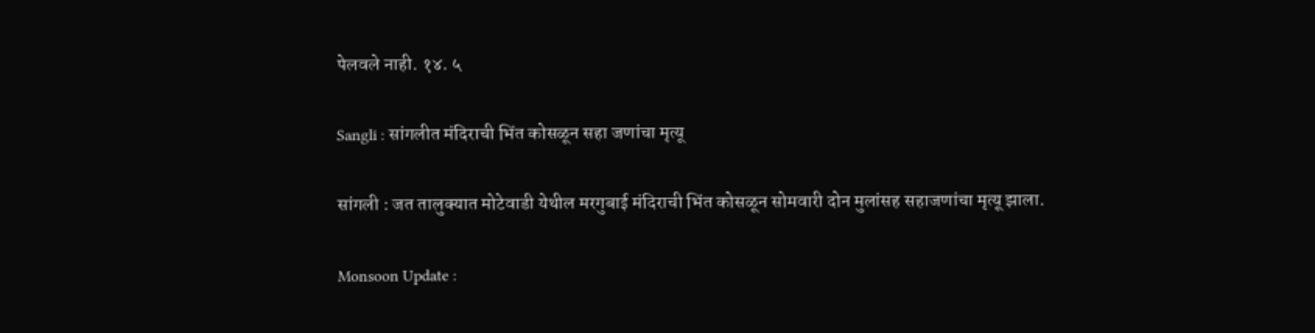पेलवले नाही. १४. ५

Sangli : सांगलीत मंदिराची भिंत कोसळून सहा जणांचा मृत्यू

सांगली : जत तालुक्यात मोटेवाडी येथील मरगुबाई मंदिराची भिंत कोसळून सोमवारी दोन मुलांसह सहाजणांचा मृत्यू झाला.

Monsoon Update :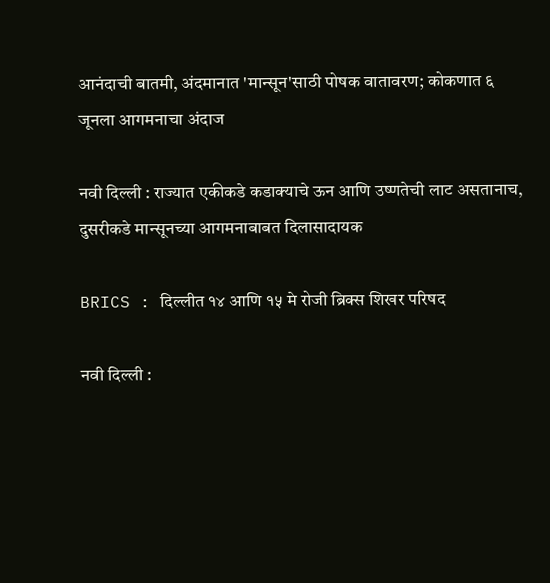आनंदाची बातमी, अंदमानात 'मान्सून'साठी पोषक वातावरण; कोकणात ६ जूनला आगमनाचा अंदाज

नवी दिल्ली : राज्यात एकीकडे कडाक्याचे ऊन आणि उष्णतेची लाट असतानाच, दुसरीकडे मान्सूनच्या आगमनाबाबत दिलासादायक

BRICS : दिल्लीत १४ आणि १५ मे रोजी ब्रिक्स शिखर परिषद

नवी दिल्ली :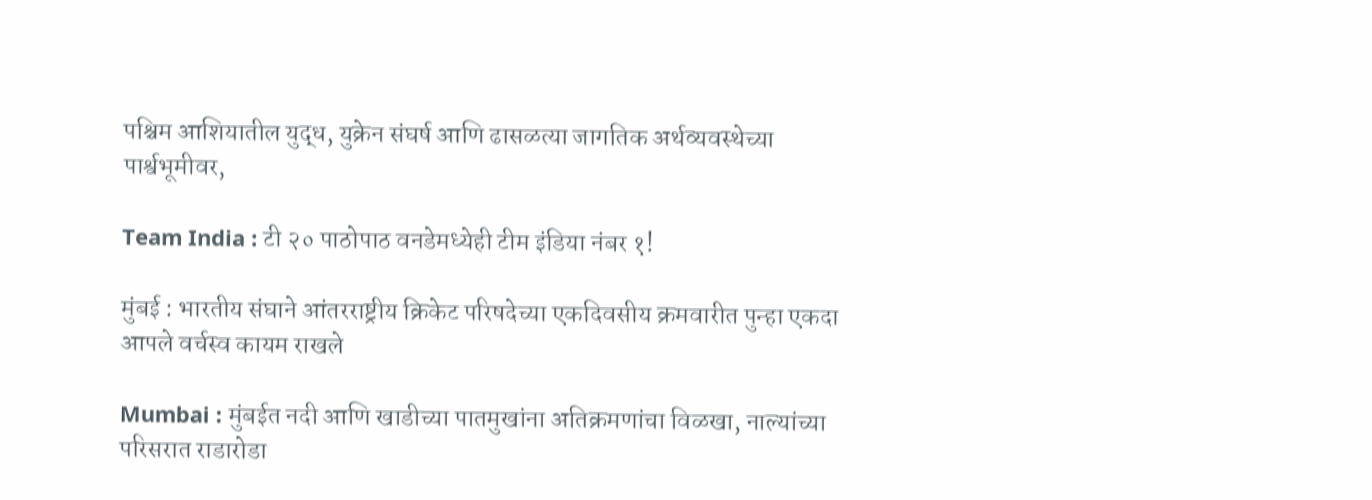पश्चिम आशियातील युद्ध, युक्रेन संघर्ष आणि ढासळत्या जागतिक अर्थव्यवस्थेच्या पार्श्वभूमीवर,

Team India : टी २० पाठोपाठ वनडेमध्येही टीम इंडिया नंबर १!

मुंबई : भारतीय संघाने आंतरराष्ट्रीय क्रिकेट परिषदेच्या एकदिवसीय क्रमवारीत पुन्हा एकदा आपले वर्चस्व कायम राखले

Mumbai : मुंबईत नदी आणि खाडीच्या पातमुखांना अतिक्रमणांचा विळखा, नाल्यांच्या परिसरात राडारोडा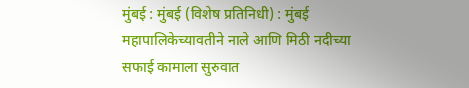मुंबई : मुंबई (विशेष प्रतिनिधी) : मुंबई महापालिकेच्यावतीने नाले आणि मिठी नदीच्या सफाई कामाला सुरुवात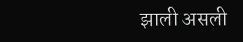झाली असली